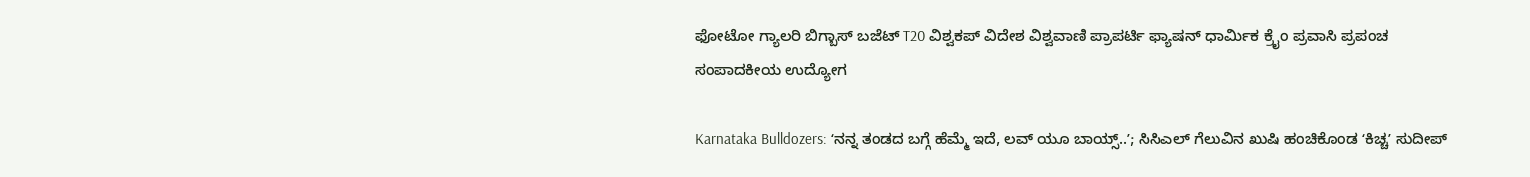ಫೋಟೋ ಗ್ಯಾಲರಿ ಬಿಗ್ಬಾಸ್ ಬಜೆಟ್ T20 ವಿಶ್ವಕಪ್ ವಿದೇಶ ವಿಶ್ವವಾಣಿ ಪ್ರಾಪರ್ಟಿ ಫ್ಯಾಷನ್ ಧಾರ್ಮಿಕ ಕ್ರೈಂ ಪ್ರವಾಸಿ ಪ್ರಪಂಚ ಸಂಪಾದಕೀಯ ಉದ್ಯೋಗ

Karnataka Bulldozers: ʻನನ್ನ ತಂಡದ ಬಗ್ಗೆ ಹೆಮ್ಮೆ ಇದೆ, ಲವ್‌ ಯೂ ಬಾಯ್ಸ್..ʼ; ಸಿಸಿಎಲ್‌ ಗೆಲುವಿನ ಖುಷಿ ಹಂಚಿಕೊಂಡ ‌ʻಕಿಚ್ಚʼ ಸುದೀಪ್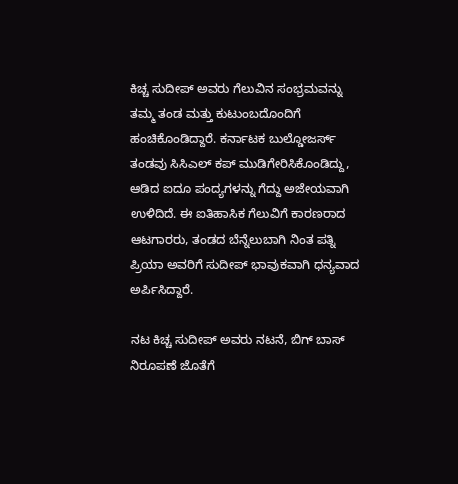ಕಿಚ್ಚ ಸುದೀಪ್‌ ಅವರು ಗೆಲುವಿನ ಸಂಭ್ರಮವನ್ನು ತಮ್ಮ ತಂಡ ಮತ್ತು ಕುಟುಂಬದೊಂದಿಗೆ ಹಂಚಿಕೊಂಡಿದ್ದಾರೆ. ಕರ್ನಾಟಕ ಬುಲ್ಡೋಜರ್ಸ್ ತಂಡವು ಸಿಸಿಎಲ್ ಕಪ್ ಮುಡಿಗೇರಿಸಿಕೊಂಡಿದ್ದು, ಆಡಿದ ಐದೂ ಪಂದ್ಯಗಳನ್ನು ಗೆದ್ದು ಅಜೇಯವಾಗಿ ಉಳಿದಿದೆ. ಈ ಐತಿಹಾಸಿಕ ಗೆಲುವಿಗೆ ಕಾರಣರಾದ ಆಟಗಾರರು, ತಂಡದ ಬೆನ್ನೆಲುಬಾಗಿ ನಿಂತ ಪತ್ನಿ ಪ್ರಿಯಾ ಅವರಿಗೆ ಸುದೀಪ್ ಭಾವುಕವಾಗಿ ಧನ್ಯವಾದ ಅರ್ಪಿಸಿದ್ದಾರೆ.

ನಟ ಕಿಚ್ಚ ಸುದೀಪ್‌ ಅವರು ನಟನೆ, ಬಿಗ್‌ ಬಾಸ್‌ ನಿರೂಪಣೆ ಜೊತೆಗೆ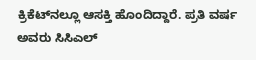ಕ್ರಿಕೆಟ್‌ನಲ್ಲೂ ಆಸಕ್ತಿ ಹೊಂದಿದ್ದಾರೆ. ಪ್ರತಿ ವರ್ಷ ಅವರು ಸಿಸಿಎಲ್‌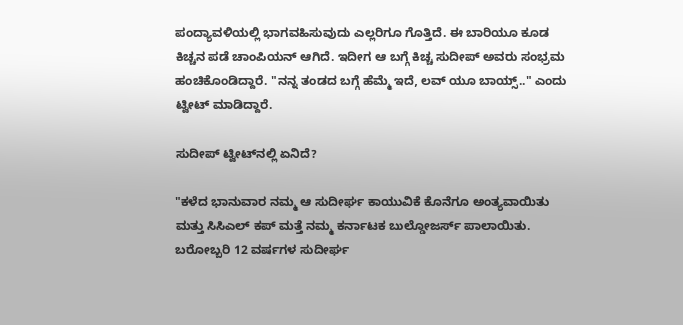ಪಂದ್ಯಾವಳಿಯಲ್ಲಿ ಭಾಗವಹಿಸುವುದು ಎಲ್ಲರಿಗೂ ಗೊತ್ತಿದೆ. ಈ ಬಾರಿಯೂ ಕೂಡ ಕಿಚ್ಚನ ಪಡೆ ಚಾಂಪಿಯನ್‌ ಆಗಿದೆ. ಇದೀಗ ಆ ಬಗ್ಗೆ ಕಿಚ್ಚ ಸುದೀಪ್‌ ಅವರು ಸಂಭ್ರಮ ಹಂಚಿಕೊಂಡಿದ್ದಾರೆ. "ನನ್ನ ತಂಡದ ಬಗ್ಗೆ ಹೆಮ್ಮೆ ಇದೆ, ಲವ್‌ ಯೂ ಬಾಯ್ಸ್.." ಎಂ‌ದು ಟ್ವೀಟ್ ಮಾಡಿದ್ದಾರೆ.

ಸುದೀಪ್‌ ಟ್ವೀಟ್‌ನಲ್ಲಿ ಏನಿದೆ?

"ಕಳೆದ ಭಾನುವಾರ ನಮ್ಮ ಆ ಸುದೀರ್ಘ ಕಾಯುವಿಕೆ ಕೊನೆಗೂ ಅಂತ್ಯವಾಯಿತು ಮತ್ತು ಸಿಸಿಎಲ್ ಕಪ್ ಮತ್ತೆ ನಮ್ಮ ಕರ್ನಾಟಕ ಬುಲ್ಡೋಜರ್ಸ್ ಪಾಲಾಯಿತು. ಬರೋಬ್ಬರಿ 12 ವರ್ಷಗಳ ಸುದೀರ್ಘ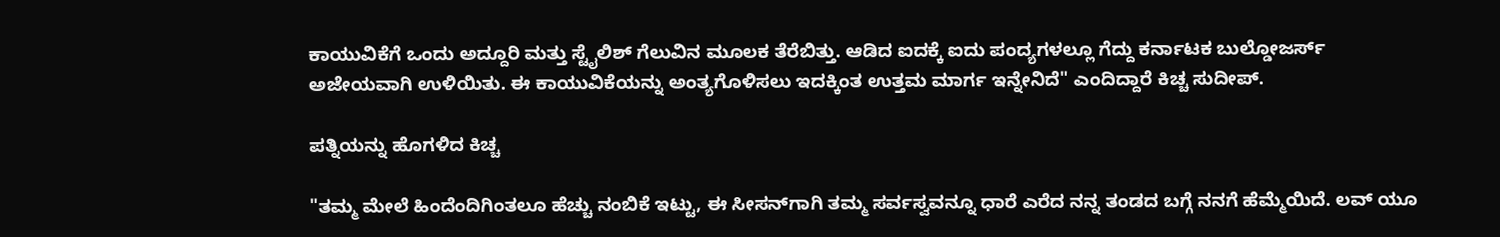ಕಾಯುವಿಕೆಗೆ ಒಂದು ಅದ್ದೂರಿ ಮತ್ತು ಸ್ಟೈಲಿಶ್ ಗೆಲುವಿನ ಮೂಲಕ ತೆರೆಬಿತ್ತು. ಆಡಿದ ಐದಕ್ಕೆ ಐದು ಪಂದ್ಯಗಳಲ್ಲೂ ಗೆದ್ದು ಕರ್ನಾಟಕ ಬುಲ್ಡೋಜರ್ಸ್ ಅಜೇಯವಾಗಿ ಉಳಿಯಿತು. ಈ ಕಾಯುವಿಕೆಯನ್ನು ಅಂತ್ಯಗೊಳಿಸಲು ಇದಕ್ಕಿಂತ ಉತ್ತಮ ಮಾರ್ಗ ಇನ್ನೇನಿದೆ" ಎಂದಿದ್ದಾರೆ ಕಿಚ್ಚ ಸುದೀಪ್‌.

ಪತ್ನಿಯನ್ನು ಹೊಗಳಿದ ಕಿಚ್ಚ

"ತಮ್ಮ ಮೇಲೆ ಹಿಂದೆಂದಿಗಿಂತಲೂ ಹೆಚ್ಚು ನಂಬಿಕೆ ಇಟ್ಟು, ಈ ಸೀಸನ್‌ಗಾಗಿ ತಮ್ಮ ಸರ್ವಸ್ವವನ್ನೂ ಧಾರೆ ಎರೆದ ನನ್ನ ತಂಡದ ಬಗ್ಗೆ ನನಗೆ ಹೆಮ್ಮೆಯಿದೆ. ಲವ್ ಯೂ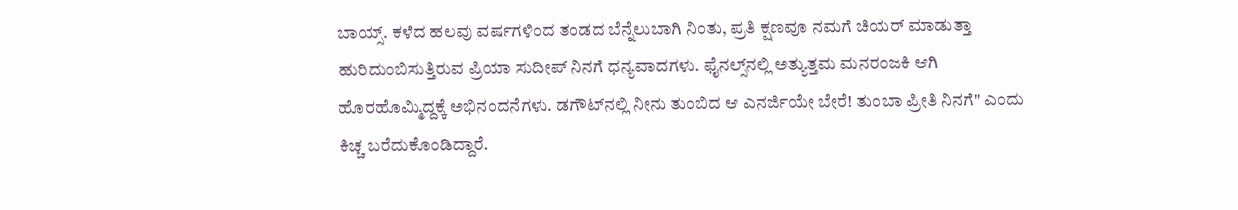ಬಾಯ್ಸ್. ಕಳೆದ ಹಲವು ವರ್ಷಗಳಿಂದ ತಂಡದ ಬೆನ್ನೆಲುಬಾಗಿ ನಿಂತು, ಪ್ರತಿ ಕ್ಷಣವೂ ನಮಗೆ ಚಿಯರ್ ಮಾಡುತ್ತಾ ಹುರಿದುಂಬಿಸುತ್ತಿರುವ ಪ್ರಿಯಾ ಸುದೀಪ್ ನಿನಗೆ ಧನ್ಯವಾದಗಳು. ಫೈನಲ್ಸ್‌ನಲ್ಲಿ ಅತ್ಯುತ್ತಮ ಮನರಂಜಕಿ ಆಗಿ ಹೊರಹೊಮ್ಮಿದ್ದಕ್ಕೆ ಅಭಿನಂದನೆಗಳು. ಡಗೌಟ್‌ನಲ್ಲಿ ನೀನು ತುಂಬಿದ ಆ ಎನರ್ಜಿಯೇ ಬೇರೆ! ತುಂಬಾ ಪ್ರೀತಿ ನಿನಗೆ" ಎಂದು ಕಿಚ್ಚ ಬರೆದುಕೊಂಡಿದ್ದಾರೆ.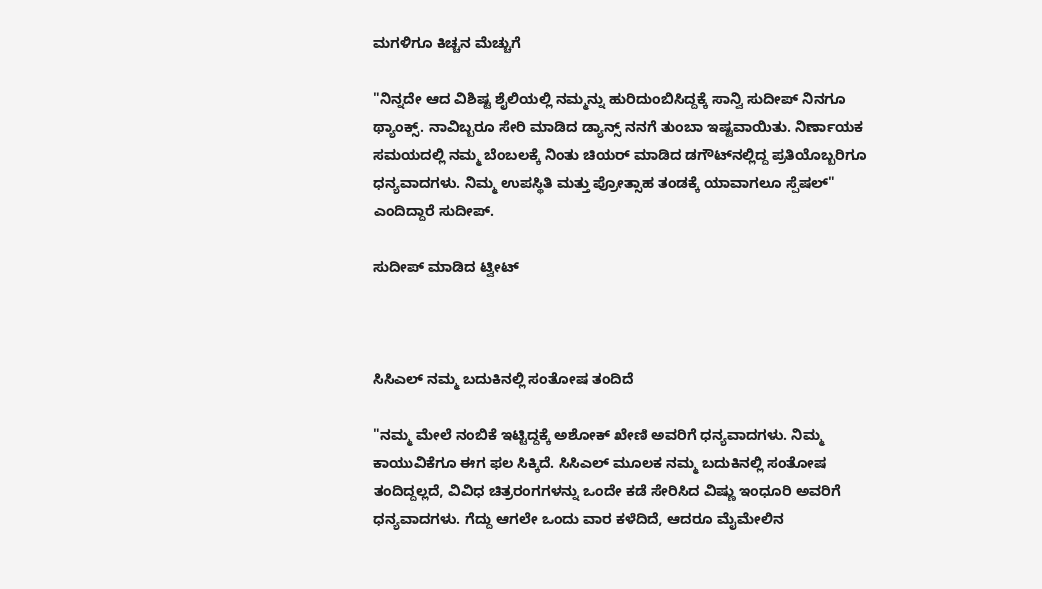ಮಗಳಿಗೂ ಕಿಚ್ಚನ ಮೆಚ್ಚುಗೆ

"ನಿನ್ನದೇ ಆದ ವಿಶಿಷ್ಟ ಶೈಲಿಯಲ್ಲಿ ನಮ್ಮನ್ನು ಹುರಿದುಂಬಿಸಿದ್ದಕ್ಕೆ ಸಾನ್ವಿ ಸುದೀಪ್‌ ನಿನಗೂ ಥ್ಯಾಂಕ್ಸ್. ನಾವಿಬ್ಬರೂ ಸೇರಿ ಮಾಡಿದ ಡ್ಯಾನ್ಸ್ ನನಗೆ ತುಂಬಾ ಇಷ್ಟವಾಯಿತು. ನಿರ್ಣಾಯಕ ಸಮಯದಲ್ಲಿ ನಮ್ಮ ಬೆಂಬಲಕ್ಕೆ ನಿಂತು ಚಿಯರ್ ಮಾಡಿದ ಡಗೌಟ್‌ನಲ್ಲಿದ್ದ ಪ್ರತಿಯೊಬ್ಬರಿಗೂ ಧನ್ಯವಾದಗಳು. ನಿಮ್ಮ ಉಪಸ್ಥಿತಿ ಮತ್ತು ಪ್ರೋತ್ಸಾಹ ತಂಡಕ್ಕೆ ಯಾವಾಗಲೂ ಸ್ಪೆಷಲ್" ಎಂದಿದ್ದಾರೆ ಸುದೀಪ್.

ಸುದೀಪ್‌ ಮಾಡಿದ ಟ್ವೀಟ್



ಸಿಸಿಎಲ್ ನಮ್ಮ ಬದುಕಿನಲ್ಲಿ ಸಂತೋಷ ತಂದಿದೆ

"ನಮ್ಮ ಮೇಲೆ ನಂಬಿಕೆ ಇಟ್ಟಿದ್ದಕ್ಕೆ ಅಶೋಕ್ ಖೇಣಿ ಅವರಿಗೆ ಧನ್ಯವಾದಗಳು. ನಿಮ್ಮ ಕಾಯುವಿಕೆಗೂ ಈಗ ಫಲ ಸಿಕ್ಕಿದೆ. ಸಿಸಿಎಲ್ ಮೂಲಕ ನಮ್ಮ ಬದುಕಿನಲ್ಲಿ ಸಂತೋಷ ತಂದಿದ್ದಲ್ಲದೆ, ವಿವಿಧ ಚಿತ್ರರಂಗಗಳನ್ನು ಒಂದೇ ಕಡೆ ಸೇರಿಸಿದ ‌ವಿಷ್ಣು ಇಂಧೂರಿ ಅವರಿಗೆ ಧನ್ಯವಾದಗಳು. ಗೆದ್ದು ಆಗಲೇ ಒಂದು ವಾರ ಕಳೆದಿದೆ, ಆದರೂ ಮೈಮೇಲಿನ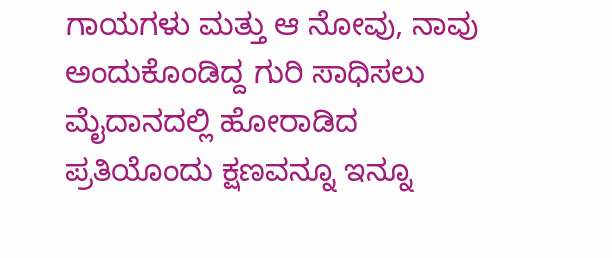ಗಾಯಗಳು ಮತ್ತು ಆ ನೋವು, ನಾವು ಅಂದುಕೊಂಡಿದ್ದ ಗುರಿ ಸಾಧಿಸಲು ಮೈದಾನದಲ್ಲಿ ಹೋರಾಡಿದ ಪ್ರತಿಯೊಂದು ಕ್ಷಣವನ್ನೂ ಇನ್ನೂ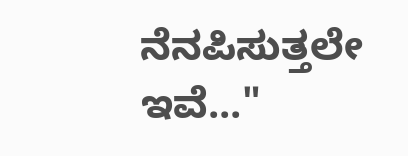ನೆನಪಿಸುತ್ತಲೇ ಇವೆ..."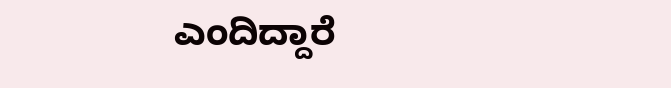ಎಂದಿದ್ದಾರೆ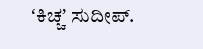ʻಕಿಚ್ಚʼ ಸುದೀಪ್.